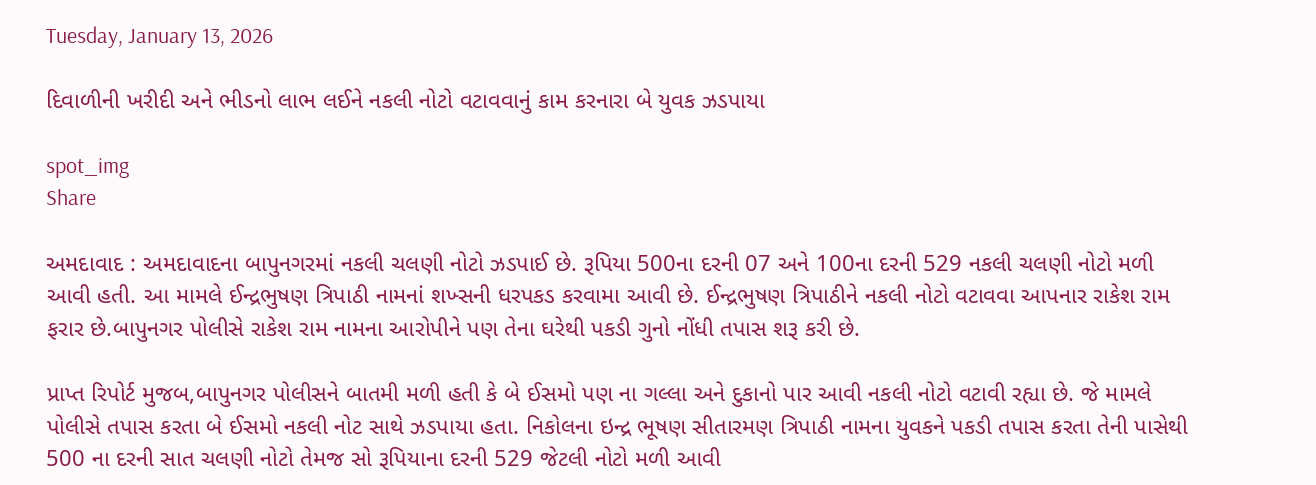Tuesday, January 13, 2026

દિવાળીની ખરીદી અને ભીડનો લાભ લઈને નકલી નોટો વટાવવાનું કામ કરનારા બે યુવક ઝડપાયા

spot_img
Share

અમદાવાદ : અમદાવાદના બાપુનગરમાં નકલી ચલણી નોટો ઝડપાઈ છે. રૂપિયા 500ના દરની 07 અને 100ના દરની 529 નકલી ચલણી નોટો મળી આવી હતી. આ મામલે ઈન્દ્રભુષણ ત્રિપાઠી નામનાં શખ્સની ધરપકડ કરવામા આવી છે. ઈન્દ્રભુષણ ત્રિપાઠીને નકલી નોટો વટાવવા આપનાર રાકેશ રામ ફરાર છે.બાપુનગર પોલીસે રાકેશ રામ નામના આરોપીને પણ તેના ઘરેથી પકડી ગુનો નોંધી તપાસ શરૂ કરી છે.

પ્રાપ્ત રિપોર્ટ મુજબ,બાપુનગર પોલીસને બાતમી મળી હતી કે બે ઈસમો પણ ના ગલ્લા અને દુકાનો પાર આવી નકલી નોટો વટાવી રહ્યા છે. જે મામલે પોલીસે તપાસ કરતા બે ઈસમો નકલી નોટ સાથે ઝડપાયા હતા. નિકોલના ઇન્દ્ર ભૂષણ સીતારમણ ત્રિપાઠી નામના યુવકને પકડી તપાસ કરતા તેની પાસેથી 500 ના દરની સાત ચલણી નોટો તેમજ સો રૂપિયાના દરની 529 જેટલી નોટો મળી આવી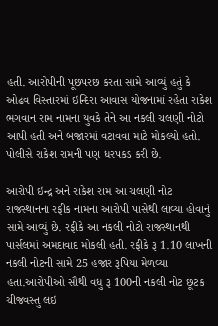હતી. આરોપીની પૂછપરછ કરતા સામે આવ્યું હતું કે ઓઢવ વિસ્તારમાં ઇન્દિરા આવાસ યોજનામાં રહેતા રાકેશ ભગવાન રામ નામના યુવકે તેને આ નકલી ચલણી નોટો આપી હતી અને બજારમાં વટાવવા માટે મોકલ્યો હતો. પોલીસે રાકેશ રામની પણ ધરપકડ કરી છે.

આરોપી ઇન્દ્ર અને રાકેશ રામ આ ચલણી નોટ રાજસ્થાનના રફીક નામના આરોપી પાસેથી લાવ્યા હોવાનું સામે આવ્યું છે. રફીકે આ નકલી નોટો રાજસ્થાનથી પાર્સલમાં અમદાવાદ મોકલી હતી. રફીકે રૂ 1.10 લાખની નકલી નોટની સામે 25 હજાર રૂપિયા મેળવ્યા હતા.આરોપીઓ સૌથી વધુ રૂ 100ની નકલી નોટ છૂટક ચીજવસ્તુ લઇ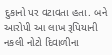દુકાનો પર વટાવતા હતા. બને આરોપી આ લાખ રૂપિયાની નકલી નોટો દિવાળીના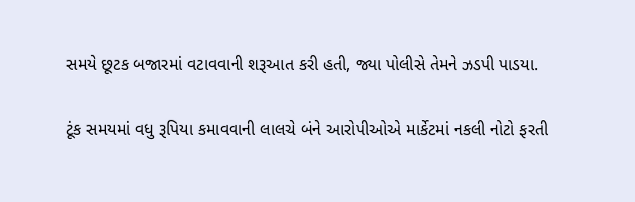સમયે છૂટક બજારમાં વટાવવાની શરૂઆત કરી હતી, જ્યા પોલીસે તેમને ઝડપી પાડયા.

ટૂંક સમયમાં વધુ રૂપિયા કમાવવાની લાલચે બંને આરોપીઓએ માર્કેટમાં નકલી નોટો ફરતી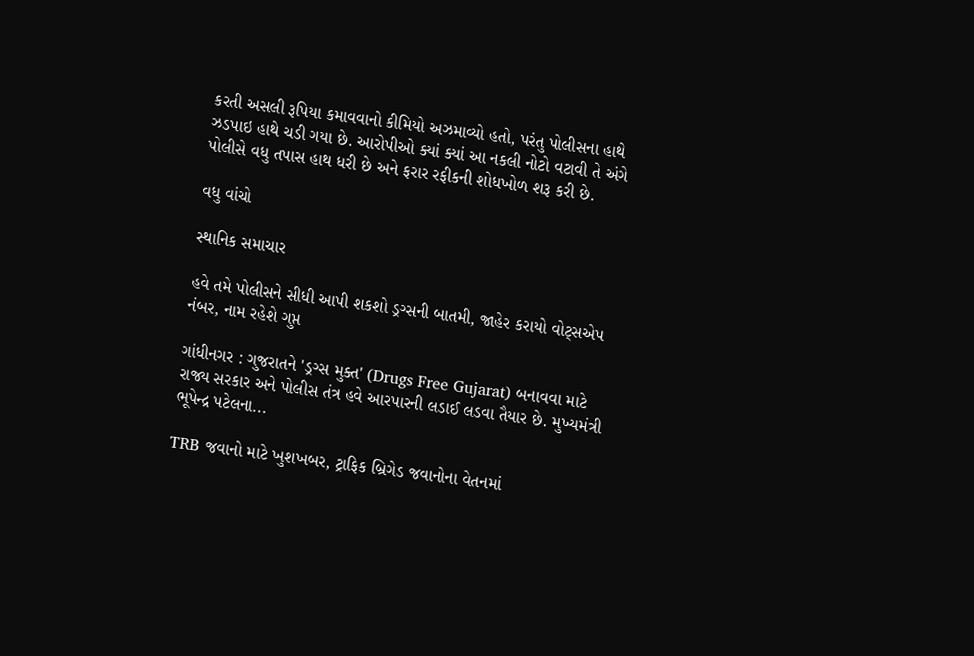કરતી અસલી રૂપિયા કમાવવાનો કીમિયો અઝમાવ્યો હતો, પરંતુ પોલીસના હાથે ઝડપાઇ હાથે ચડી ગયા છે. આરોપીઓ ક્યાં ક્યાં આ નકલી નોટો વટાવી તે અંગે પોલીસે વધુ તપાસ હાથ ધરી છે અને ફરાર રફીકની શોધખોળ શરૂ કરી છે.

વધુ વાંચો

સ્થાનિક સમાચાર

હવે તમે પોલીસને સીધી આપી શકશો ડ્રગ્સની બાતમી, જાહેર કરાયો વોટ્સએપ નંબર, નામ રહેશે ગુપ્ત

ગાંધીનગર : ગુજરાતને 'ડ્રગ્સ મુક્ત' (Drugs Free Gujarat) બનાવવા માટે રાજ્ય સરકાર અને પોલીસ તંત્ર હવે આરપારની લડાઈ લડવા તૈયાર છે. મુખ્યમંત્રી ભૂપેન્દ્ર પટેલના...

TRB જવાનો માટે ખુશખબર, ટ્રાફિક બ્રિગેડ જવાનોના વેતનમાં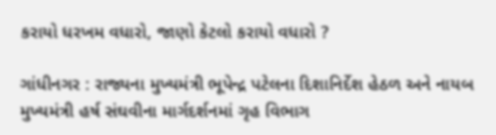કરાયો ધરખમ વધારો, જાણો કેટલો કરાયો વધારો ?

ગાંધીનગર : રાજ્યના મુખ્યમંત્રી ભૂપેન્દ્ર પટેલના દિશાનિર્દેશ હેઠળ અને નાયબ મુખ્યમંત્રી હર્ષ સંઘવીના માર્ગદર્શનમાં ગૃહ વિભાગ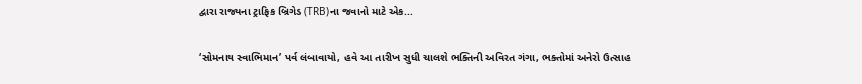દ્વારા રાજ્યના ટ્રાફિક બ્રિગેડ (TRB)ના જવાનો માટે એક...

‘સોમનાથ સ્વાભિમાન’ પર્વ લંબાવાયો, હવે આ તારીખ સુધી ચાલશે ભક્તિની અવિરત ગંગા, ભક્તોમાં અનેરો ઉત્સાહ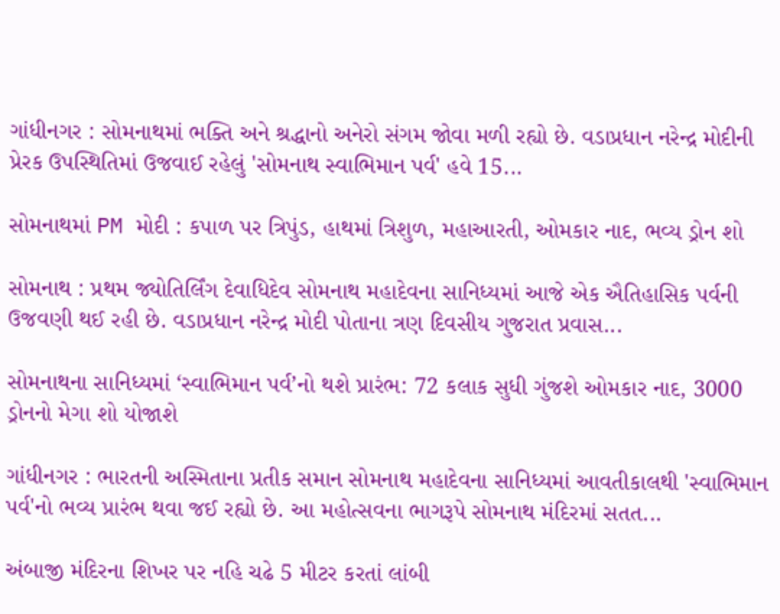ગાંધીનગર : સોમનાથમાં ભક્તિ અને શ્રદ્ધાનો અનેરો સંગમ જોવા મળી રહ્યો છે. વડાપ્રધાન નરેન્દ્ર મોદીની પ્રેરક ઉપસ્થિતિમાં ઉજવાઈ રહેલું 'સોમનાથ સ્વાભિમાન પર્વ' હવે 15...

સોમનાથમાં PM મોદી : કપાળ પર ત્રિપુંડ, હાથમાં ત્રિશુળ, મહાઆરતી, ઓમકાર નાદ, ભવ્ય ડ્રોન શો

સોમનાથ : પ્રથમ જ્યોતિર્લિંગ દેવાધિદેવ સોમનાથ મહાદેવના સાનિધ્યમાં આજે એક ઐતિહાસિક પર્વની ઉજવણી થઈ રહી છે. વડાપ્રધાન નરેન્દ્ર મોદી પોતાના ત્રણ દિવસીય ગુજરાત પ્રવાસ...

સોમનાથના સાનિધ્યમાં ‘સ્વાભિમાન પર્વ’નો થશે પ્રારંભ: 72 કલાક સુધી ગુંજશે ઓમકાર નાદ, 3000 ડ્રોનનો મેગા શો યોજાશે

ગાંધીનગર : ભારતની અસ્મિતાના પ્રતીક સમાન સોમનાથ મહાદેવના સાનિધ્યમાં આવતીકાલથી 'સ્વાભિમાન પર્વ'નો ભવ્ય પ્રારંભ થવા જઈ રહ્યો છે. આ મહોત્સવના ભાગરૂપે સોમનાથ મંદિરમાં સતત...

અંબાજી મંદિરના શિખર પર નહિ ચઢે 5 મીટર કરતાં લાંબી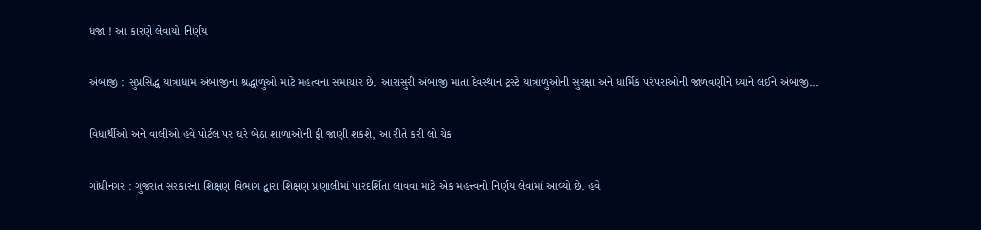ધજા ! આ કારણે લેવાયો નિર્ણય

અંબાજી : સુપ્રસિદ્ધ યાત્રાધામ અંબાજીના શ્રદ્ધાળુઓ માટે મહત્વના સમાચાર છે. આરાસુરી અંબાજી માતા દેવસ્થાન ટ્રસ્ટે યાત્રાળુઓની સુરક્ષા અને ધાર્મિક પરંપરાઓની જાળવણીને ધ્યાને લઈને અંબાજી...

વિધાર્થીઓ અને વાલીઓ હવે પોર્ટલ પર ઘરે બેઠા શાળાઓની ફી જાણી શકશે, આ રીતે કરી લો ચેક

ગાંધીનગર : ગુજરાત સરકારના શિક્ષણ વિભાગ દ્વારા શિક્ષણ પ્રણાલીમાં પારદર્શિતા લાવવા માટે એક મહત્ત્વનો નિર્ણય લેવામાં આવ્યો છે. હવે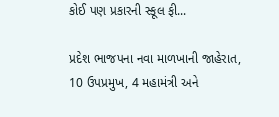કોઈ પણ પ્રકારની સ્કૂલ ફી...

પ્રદેશ ભાજપના નવા માળખાની જાહેરાત, 10 ઉપપ્રમુખ, 4 મહામંત્રી અને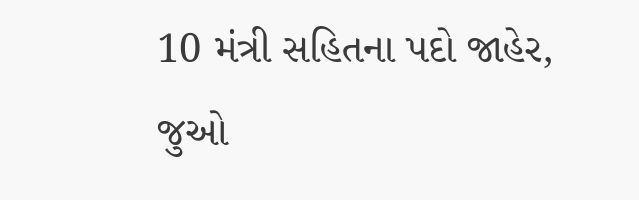10 મંત્રી સહિતના પદો જાહેર, જુઓ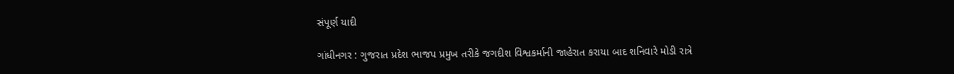સંપૂર્ણ યાદી

ગાંધીનગર : ગુજરાત પ્રદેશ ભાજપ પ્રમુખ તરીકે જગદીશ વિશ્વકર્માની જાહેરાત કરાયા બાદ શનિવારે મોડી રાત્રે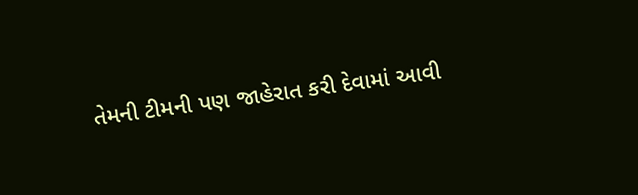તેમની ટીમની પણ જાહેરાત કરી દેવામાં આવી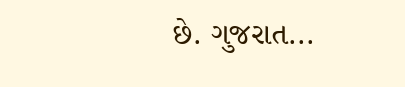છે. ગુજરાત...